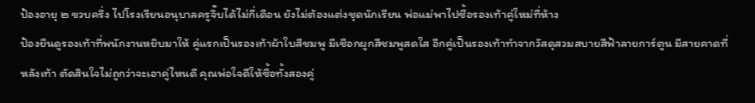ป้องอายุ ๒ ขวบครึ่ง ไปโรงเรียนอนุบาลครูจิ๊บได้ไม่กี่เดือน ยังไม่ต้องแต่งชุดนักเรียน พ่อแม่พาไปซื้อรองเท้าคู่ใหม่ที่ห้าง
ป้องยืนดูรองเท้าที่พนักงานหยิบมาให้ คู่แรกเป็นรองเท้าผ้าใบสีชมพู มีเชือกผูกสีชมพูสดใส อีกคู่เป็นรองเท้าทำจากวัสดุสวมสบายสีฟ้าลายการ์ตูน มีสายคาดที่หลังเท้า ตัดสินใจไม่ถูกว่าจะเอาคู่ไหนดี คุณพ่อใจดีให้ซื้อทั้งสองคู่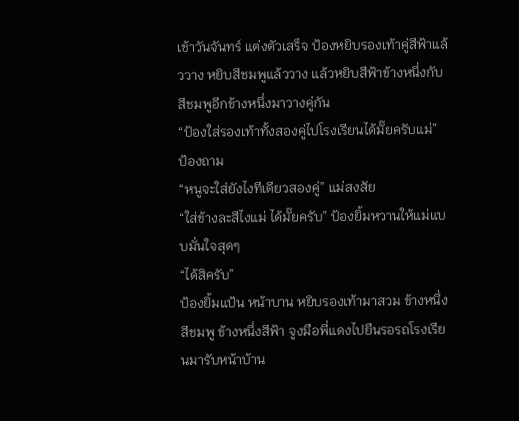เช้าวันจันทร์ แต่งตัวเสร็จ ป้องหยิบรองเท้าคู่สีฟ้าแล้ววาง หยิบสีชมพูแล้ววาง แล้วหยิบสีฟ้าข้างหนึ่งกับสีชมพูอีกข้างหนึ่งมาวางคู่กัน
“ป้องใส่รองเท้าทั้งสองคู่ไปโรงเรียนได้มั๊ยครับแม่” ป้องถาม
“หนูจะใส่ยังไงทีเดียวสองคู่” แม่สงสัย
“ใส่ข้างละสีไงแม่ ได้มั๊ยครับ” ป้องยิ้มหวานให้แม่แบบมั่นใจสุดๆ
“ได้สิครับ”
ป้องยิ้มแป้น หน้าบาน หยิบรองเท้ามาสวม ข้างหนึ่งสีชมพู ข้างหนึ่งสีฟ้า จูงมือพี่แดงไปยืนรอรถโรงเรียนมารับหน้าบ้าน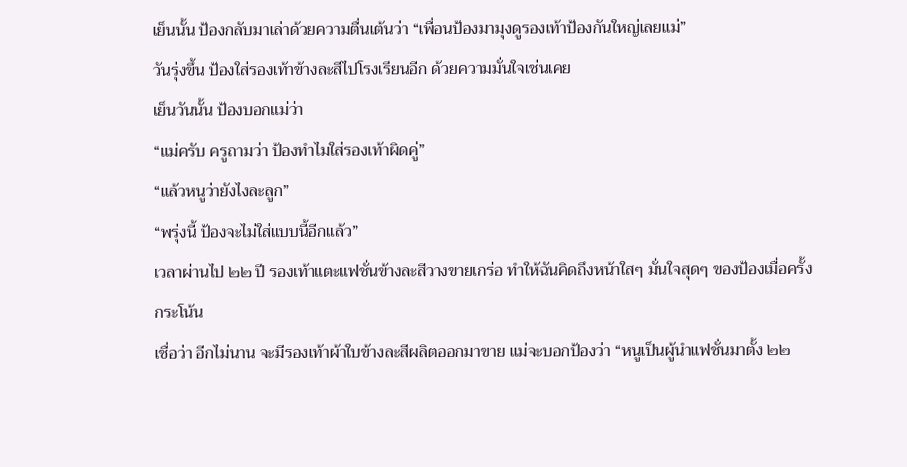เย็นนั้น ป้องกลับมาเล่าด้วยความตื่นเต้นว่า “เพื่อนป้องมามุงดูรองเท้าป้องกันใหญ่เลยแม่”
วันรุ่งขึ้น ป้องใส่รองเท้าข้างละสีไปโรงเรียนอีก ด้วยความมั่นใจเช่นเคย
เย็นวันนั้น ป้องบอกแม่ว่า
“แม่ครับ ครูถามว่า ป้องทำไมใส่รองเท้าผิดคู่”
“แล้วหนูว่ายังไงละลูก”
“พรุ่งนี้ ป้องจะไม่ใส่แบบนี้อีกแล้ว”
เวลาผ่านไป ๒๒ ปี รองเท้าแตะแฟชั่นข้างละสีวางขายเกร่อ ทำให้ฉันคิดถึงหน้าใสๆ มั่นใจสุดๆ ของป้องเมื่อครั้งกระโน้น
เชื่อว่า อีกไม่นาน จะมีรองเท้าผ้าใบข้างละสีผลิตออกมาขาย แม่จะบอกป้องว่า “หนูเป็นผู้นำแฟชั่นมาตั้ง ๒๒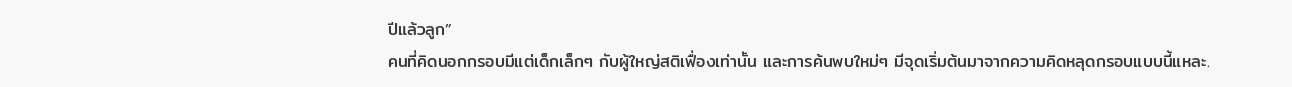ปีแล้วลูก”
คนที่คิดนอกกรอบมีแต่เด็กเล็กๆ กับผู้ใหญ่สติเฟื่องเท่านั้น และการค้นพบใหม่ๆ มีจุดเริ่มต้นมาจากความคิดหลุดกรอบแบบนี้แหละ.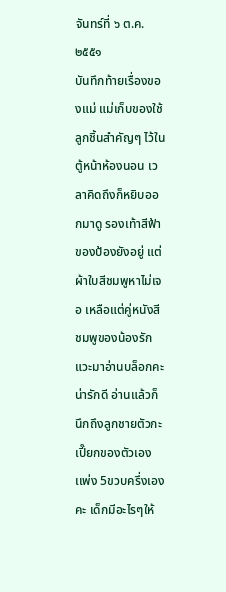จันทร์ที่ ๖ ต.ค. ๒๕๕๑
บันทึกท้ายเรื่องของแม่ แม่เก็บของใช้ลูกชิ้นสำคัญๆ ไว้ในตู้หน้าห้องนอน เวลาคิดถึงก็หยิบออกมาดู รองเท้าสีฟ้าของป้องยังอยู่ แต่ผ้าใบสีชมพูหาไม่เจอ เหลือแต่คู่หนังสีชมพูของน้องรัก
แวะมาอ่านบล็อกคะ น่ารักดี อ่านแล้วก็นึกถึงลูกชายตัวกะเปี๊ยกของตัวเอง เเพ่ง 5ขวบครึ่งเองคะ เด็กมีอะไรๆให้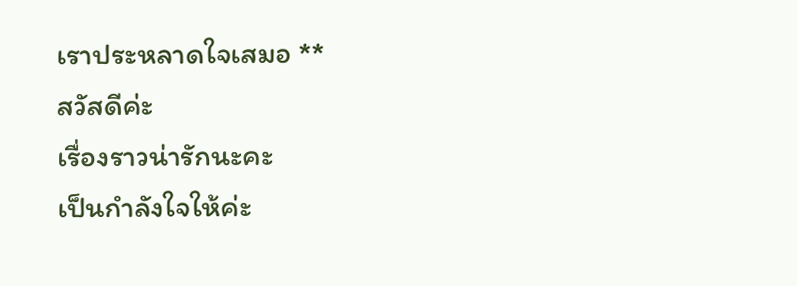เราประหลาดใจเสมอ **
สวัสดีค่ะ
เรื่องราวน่ารักนะคะ
เป็นกำลังใจให้ค่ะ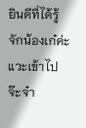ยินดีที่ได้รู้จักน้องเก๋ค่ะ
แวะเข้าไปจ๊ะจ๋า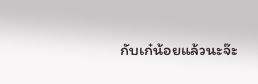กับเก๋น้อยแล้วนะจ๊ะ